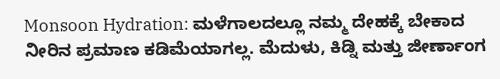Monsoon Hydration: ಮಳೆಗಾಲದಲ್ಲೂ ನಮ್ಮ ದೇಹಕ್ಕೆ ಬೇಕಾದ ನೀರಿನ ಪ್ರಮಾಣ ಕಡಿಮೆಯಾಗಲ್ಲ. ಮೆದುಳು, ಕಿಡ್ನಿ ಮತ್ತು ಜೀರ್ಣಾಂಗ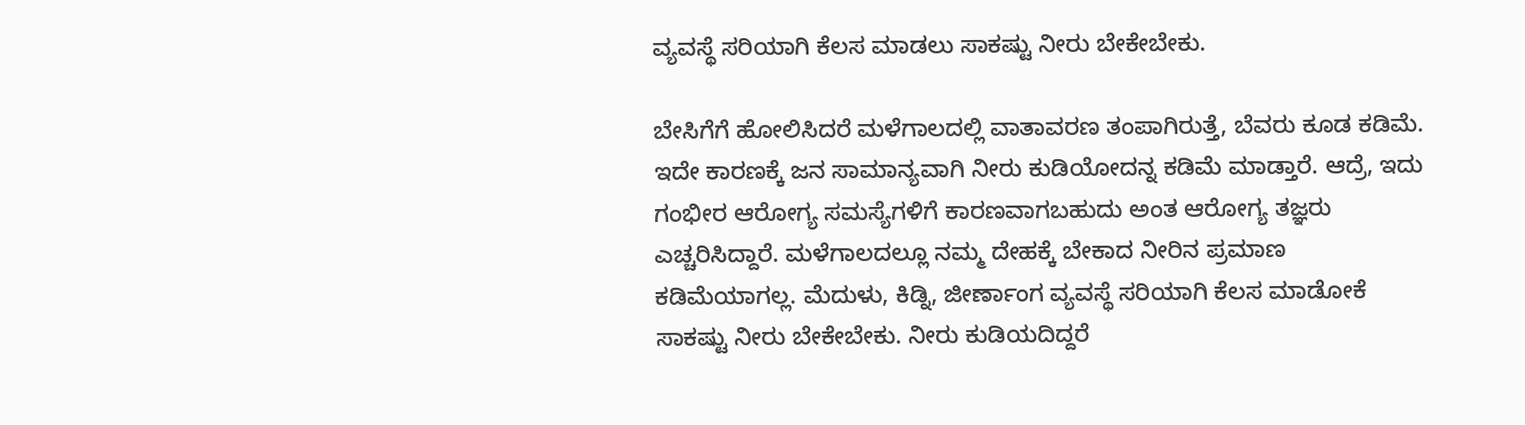ವ್ಯವಸ್ಥೆ ಸರಿಯಾಗಿ ಕೆಲಸ ಮಾಡಲು ಸಾಕಷ್ಟು ನೀರು ಬೇಕೇಬೇಕು.

ಬೇಸಿಗೆಗೆ ಹೋಲಿಸಿದರೆ ಮಳೆಗಾಲದಲ್ಲಿ ವಾತಾವರಣ ತಂಪಾಗಿರುತ್ತೆ, ಬೆವರು ಕೂಡ ಕಡಿಮೆ. ಇದೇ ಕಾರಣಕ್ಕೆ ಜನ ಸಾಮಾನ್ಯವಾಗಿ ನೀರು ಕುಡಿಯೋದನ್ನ ಕಡಿಮೆ ಮಾಡ್ತಾರೆ. ಆದ್ರೆ, ಇದು ಗಂಭೀರ ಆರೋಗ್ಯ ಸಮಸ್ಯೆಗಳಿಗೆ ಕಾರಣವಾಗಬಹುದು ಅಂತ ಆರೋಗ್ಯ ತಜ್ಞರು ಎಚ್ಚರಿಸಿದ್ದಾರೆ. ಮಳೆಗಾಲದಲ್ಲೂ ನಮ್ಮ ದೇಹಕ್ಕೆ ಬೇಕಾದ ನೀರಿನ ಪ್ರಮಾಣ ಕಡಿಮೆಯಾಗಲ್ಲ. ಮೆದುಳು, ಕಿಡ್ನಿ, ಜೀರ್ಣಾಂಗ ವ್ಯವಸ್ಥೆ ಸರಿಯಾಗಿ ಕೆಲಸ ಮಾಡೋಕೆ ಸಾಕಷ್ಟು ನೀರು ಬೇಕೇಬೇಕು. ನೀರು ಕುಡಿಯದಿದ್ದರೆ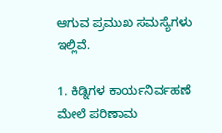ಆಗುವ ಪ್ರಮುಖ ಸಮಸ್ಯೆಗಳು ಇಲ್ಲಿವೆ.

1. ಕಿಡ್ನಿಗಳ ಕಾರ್ಯನಿರ್ವಹಣೆ ಮೇಲೆ ಪರಿಣಾಮ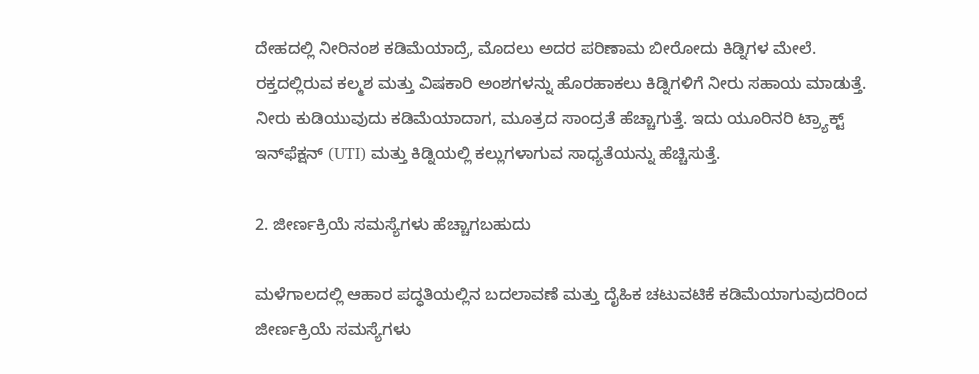ದೇಹದಲ್ಲಿ ನೀರಿನಂಶ ಕಡಿಮೆಯಾದ್ರೆ, ಮೊದಲು ಅದರ ಪರಿಣಾಮ ಬೀರೋದು ಕಿಡ್ನಿಗಳ ಮೇಲೆ. ರಕ್ತದಲ್ಲಿರುವ ಕಲ್ಮಶ ಮತ್ತು ವಿಷಕಾರಿ ಅಂಶಗಳನ್ನು ಹೊರಹಾಕಲು ಕಿಡ್ನಿಗಳಿಗೆ ನೀರು ಸಹಾಯ ಮಾಡುತ್ತೆ. ನೀರು ಕುಡಿಯುವುದು ಕಡಿಮೆಯಾದಾಗ, ಮೂತ್ರದ ಸಾಂದ್ರತೆ ಹೆಚ್ಚಾಗುತ್ತೆ. ಇದು ಯೂರಿನರಿ ಟ್ರ್ಯಾಕ್ಟ್ ಇನ್‌ಫೆಕ್ಷನ್ (UTI) ಮತ್ತು ಕಿಡ್ನಿಯಲ್ಲಿ ಕಲ್ಲುಗಳಾಗುವ ಸಾಧ್ಯತೆಯನ್ನು ಹೆಚ್ಚಿಸುತ್ತೆ.

2. ಜೀರ್ಣಕ್ರಿಯೆ ಸಮಸ್ಯೆಗಳು ಹೆಚ್ಚಾಗಬಹುದು

ಮಳೆಗಾಲದಲ್ಲಿ ಆಹಾರ ಪದ್ಧತಿಯಲ್ಲಿನ ಬದಲಾವಣೆ ಮತ್ತು ದೈಹಿಕ ಚಟುವಟಿಕೆ ಕಡಿಮೆಯಾಗುವುದರಿಂದ ಜೀರ್ಣಕ್ರಿಯೆ ಸಮಸ್ಯೆಗಳು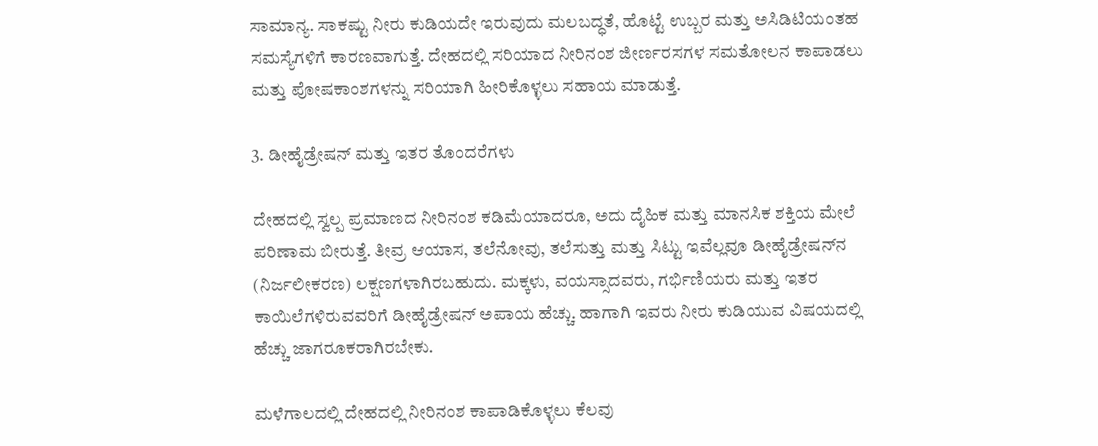ಸಾಮಾನ್ಯ. ಸಾಕಷ್ಟು ನೀರು ಕುಡಿಯದೇ ಇರುವುದು ಮಲಬದ್ಧತೆ, ಹೊಟ್ಟೆ ಉಬ್ಬರ ಮತ್ತು ಅಸಿಡಿಟಿಯಂತಹ ಸಮಸ್ಯೆಗಳಿಗೆ ಕಾರಣವಾಗುತ್ತೆ. ದೇಹದಲ್ಲಿ ಸರಿಯಾದ ನೀರಿನಂಶ ಜೀರ್ಣರಸಗಳ ಸಮತೋಲನ ಕಾಪಾಡಲು ಮತ್ತು ಪೋಷಕಾಂಶಗಳನ್ನು ಸರಿಯಾಗಿ ಹೀರಿಕೊಳ್ಳಲು ಸಹಾಯ ಮಾಡುತ್ತೆ.

3. ಡೀಹೈಡ್ರೇಷನ್ ಮತ್ತು ಇತರ ತೊಂದರೆಗಳು

ದೇಹದಲ್ಲಿ ಸ್ವಲ್ಪ ಪ್ರಮಾಣದ ನೀರಿನಂಶ ಕಡಿಮೆಯಾದರೂ, ಅದು ದೈಹಿಕ ಮತ್ತು ಮಾನಸಿಕ ಶಕ್ತಿಯ ಮೇಲೆ ಪರಿಣಾಮ ಬೀರುತ್ತೆ. ತೀವ್ರ ಆಯಾಸ, ತಲೆನೋವು, ತಲೆಸುತ್ತು ಮತ್ತು ಸಿಟ್ಟು ಇವೆಲ್ಲವೂ ಡೀಹೈಡ್ರೇಷನ್‌ನ (ನಿರ್ಜಲೀಕರಣ) ಲಕ್ಷಣಗಳಾಗಿರಬಹುದು. ಮಕ್ಕಳು, ವಯಸ್ಸಾದವರು, ಗರ್ಭಿಣಿಯರು ಮತ್ತು ಇತರ ಕಾಯಿಲೆಗಳಿರುವವರಿಗೆ ಡೀಹೈಡ್ರೇಷನ್ ಅಪಾಯ ಹೆಚ್ಚು. ಹಾಗಾಗಿ ಇವರು ನೀರು ಕುಡಿಯುವ ವಿಷಯದಲ್ಲಿ ಹೆಚ್ಚು ಜಾಗರೂಕರಾಗಿರಬೇಕು.

ಮಳೆಗಾಲದಲ್ಲಿ ದೇಹದಲ್ಲಿ ನೀರಿನಂಶ ಕಾಪಾಡಿಕೊಳ್ಳಲು ಕೆಲವು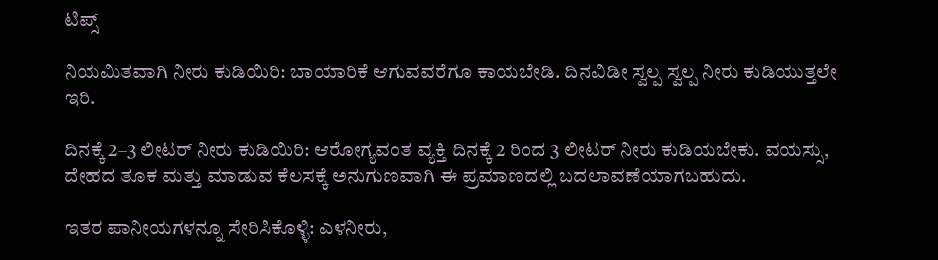ಟಿಪ್ಸ್

ನಿಯಮಿತವಾಗಿ ನೀರು ಕುಡಿಯಿರಿ: ಬಾಯಾರಿಕೆ ಆಗುವವರೆಗೂ ಕಾಯಬೇಡಿ. ದಿನವಿಡೀ ಸ್ವಲ್ಪ ಸ್ವಲ್ಪ ನೀರು ಕುಡಿಯುತ್ತಲೇ ಇರಿ.

ದಿನಕ್ಕೆ 2–3 ಲೀಟರ್ ನೀರು ಕುಡಿಯಿರಿ: ಆರೋಗ್ಯವಂತ ವ್ಯಕ್ತಿ ದಿನಕ್ಕೆ 2 ರಿಂದ 3 ಲೀಟರ್ ನೀರು ಕುಡಿಯಬೇಕು. ವಯಸ್ಸು, ದೇಹದ ತೂಕ ಮತ್ತು ಮಾಡುವ ಕೆಲಸಕ್ಕೆ ಅನುಗುಣವಾಗಿ ಈ ಪ್ರಮಾಣದಲ್ಲಿ ಬದಲಾವಣೆಯಾಗಬಹುದು.

ಇತರ ಪಾನೀಯಗಳನ್ನೂ ಸೇರಿಸಿಕೊಳ್ಳಿ: ಎಳನೀರು,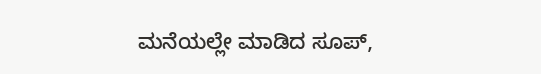ಮನೆಯಲ್ಲೇ ಮಾಡಿದ ಸೂಪ್,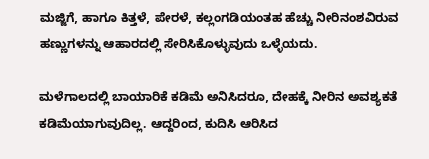ಮಜ್ಜಿಗೆ, ಹಾಗೂ ಕಿತ್ತಳೆ, ಪೇರಳೆ, ಕಲ್ಲಂಗಡಿಯಂತಹ ಹೆಚ್ಚು ನೀರಿನಂಶವಿರುವ ಹಣ್ಣುಗಳನ್ನು ಆಹಾರದಲ್ಲಿ ಸೇರಿಸಿಕೊಳ್ಳುವುದು ಒಳ್ಳೆಯದು.

ಮಳೆಗಾಲದಲ್ಲಿ ಬಾಯಾರಿಕೆ ಕಡಿಮೆ ಅನಿಸಿದರೂ, ದೇಹಕ್ಕೆ ನೀರಿನ ಅವಶ್ಯಕತೆ ಕಡಿಮೆಯಾಗುವುದಿಲ್ಲ. ಆದ್ದರಿಂದ, ಕುದಿಸಿ ಆರಿಸಿದ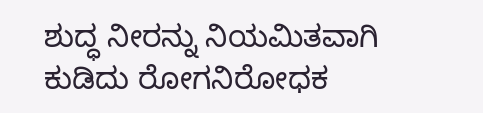ಶುದ್ಧ ನೀರನ್ನು ನಿಯಮಿತವಾಗಿ ಕುಡಿದು ರೋಗನಿರೋಧಕ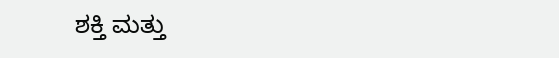ಶಕ್ತಿ ಮತ್ತು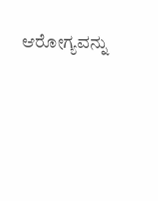ಆರೋಗ್ಯವನ್ನು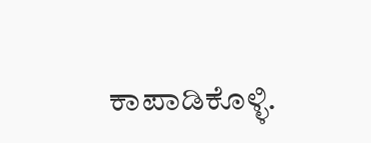ಕಾಪಾಡಿಕೊಳ್ಳಿ.